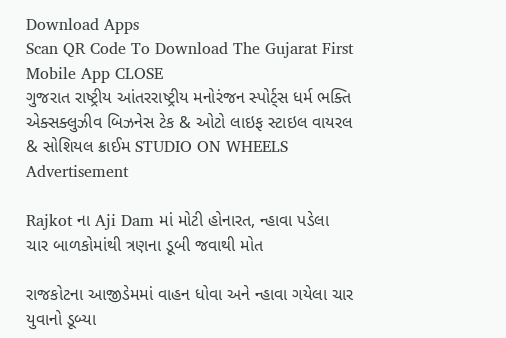Download Apps
Scan QR Code To Download The Gujarat First Mobile App CLOSE
ગુજરાત રાષ્ટ્રીય આંતરરાષ્ટ્રીય મનોરંજન સ્પોર્ટ્સ ધર્મ ભક્તિ એક્સક્લુઝીવ બિઝનેસ ટેક & ઓટો લાઇફ સ્ટાઇલ વાયરલ & સોશિયલ ક્રાઈમ STUDIO ON WHEELS
Advertisement

Rajkot ના Aji Dam માં મોટી હોનારત, ન્હાવા પડેલા ચાર બાળકોમાંથી ત્રણના ડૂબી જવાથી મોત

રાજકોટના આજીડેમમાં વાહન ધોવા અને ન્હાવા ગયેલા ચાર યુવાનો ડૂબ્યા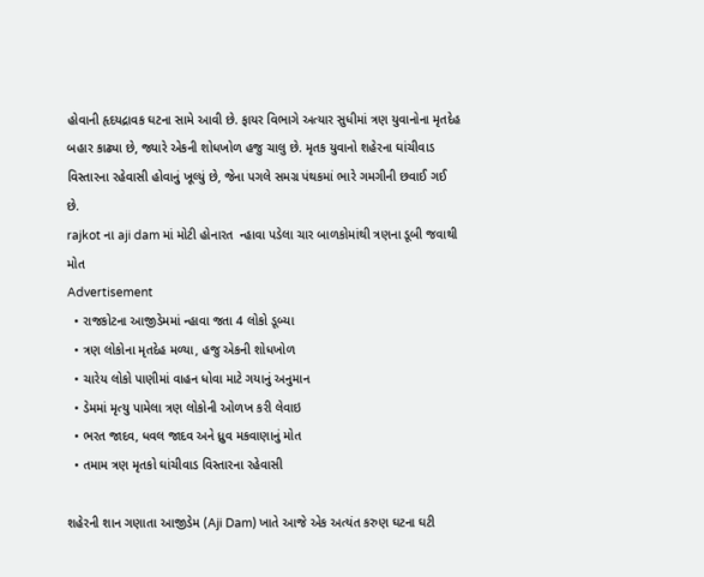હોવાની હૃદયદ્રાવક ઘટના સામે આવી છે. ફાયર વિભાગે અત્યાર સુધીમાં ત્રણ યુવાનોના મૃતદેહ બહાર કાઢ્યા છે, જ્યારે એકની શોધખોળ હજુ ચાલુ છે. મૃતક યુવાનો શહેરના ઘાંચીવાડ વિસ્તારના રહેવાસી હોવાનું ખૂલ્યું છે, જેના પગલે સમગ્ર પંથકમાં ભારે ગમગીની છવાઈ ગઈ છે.
rajkot ના aji dam માં મોટી હોનારત  ન્હાવા પડેલા ચાર બાળકોમાંથી ત્રણના ડૂબી જવાથી મોત
Advertisement
  • રાજકોટના આજીડેમમાં ન્હાવા જતા 4 લોકો ડૂબ્યા
  • ત્રણ લોકોના મૃતદેહ મળ્યા, હજુ એકની શોધખોળ
  • ચારેય લોકો પાણીમાં વાહન ધોવા માટે ગયાનું અનુમાન
  • ડેમમાં મૃત્યુ પામેલા ત્રણ લોકોની ઓળખ કરી લેવાઇ
  • ભરત જાદવ, ધવલ જાદવ અને ધ્રુવ મકવાણાનું મોત
  • તમામ ત્રણ મૃતકો ઘાંચીવાડ વિસ્તારના રહેવાસી

શહેરની શાન ગણાતા આજીડેમ (Aji Dam) ખાતે આજે એક અત્યંત કરુણ ઘટના ઘટી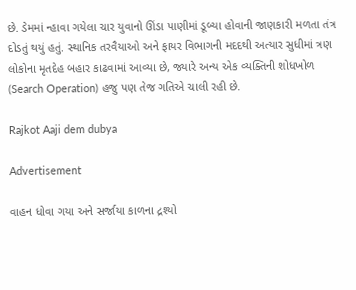છે. ડેમમાં ન્હાવા ગયેલા ચાર યુવાનો ઊંડા પાણીમાં ડૂબ્યા હોવાની જાણકારી મળતા તંત્ર દોડતું થયું હતું. સ્થાનિક તરવૈયાઓ અને ફાયર વિભાગની મદદથી અત્યાર સુધીમાં ત્રણ લોકોના મૃતદેહ બહાર કાઢવામાં આવ્યા છે, જ્યારે અન્ય એક વ્યક્તિની શોધખોળ (Search Operation) હજુ પણ તેજ ગતિએ ચાલી રહી છે.

Rajkot Aaji dem dubya

Advertisement

વાહન ધોવા ગયા અને સર્જાયા કાળના દ્રશ્યો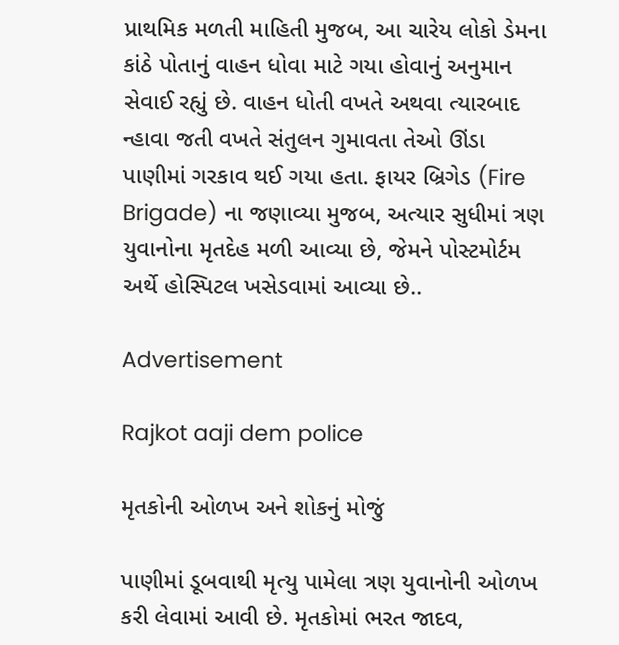પ્રાથમિક મળતી માહિતી મુજબ, આ ચારેય લોકો ડેમના કાંઠે પોતાનું વાહન ધોવા માટે ગયા હોવાનું અનુમાન સેવાઈ રહ્યું છે. વાહન ધોતી વખતે અથવા ત્યારબાદ ન્હાવા જતી વખતે સંતુલન ગુમાવતા તેઓ ઊંડા પાણીમાં ગરકાવ થઈ ગયા હતા. ફાયર બ્રિગેડ (Fire Brigade) ના જણાવ્યા મુજબ, અત્યાર સુધીમાં ત્રણ યુવાનોના મૃતદેહ મળી આવ્યા છે, જેમને પોસ્ટમોર્ટમ અર્થે હોસ્પિટલ ખસેડવામાં આવ્યા છે..

Advertisement

Rajkot aaji dem police

મૃતકોની ઓળખ અને શોકનું મોજું

પાણીમાં ડૂબવાથી મૃત્યુ પામેલા ત્રણ યુવાનોની ઓળખ કરી લેવામાં આવી છે. મૃતકોમાં ભરત જાદવ,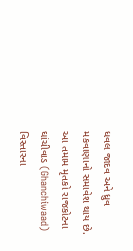ધવલ જાદવ અને ધ્રુવ મકવાણાનો સમાવેશ થાય છે. આ તમામ મૃતકો રાજકોટના ઘાંચીવાડ (Ghanchiwaad) વિસ્તારના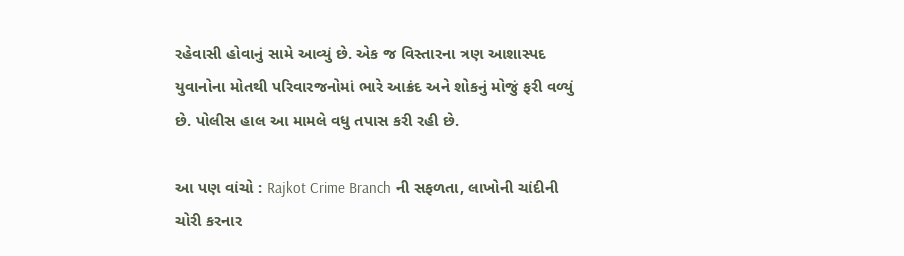રહેવાસી હોવાનું સામે આવ્યું છે. એક જ વિસ્તારના ત્રણ આશાસ્પદ યુવાનોના મોતથી પરિવારજનોમાં ભારે આક્રંદ અને શોકનું મોજું ફરી વળ્યું છે. પોલીસ હાલ આ મામલે વધુ તપાસ કરી રહી છે.

આ પણ વાંચો : Rajkot Crime Branch ની સફળતા, લાખોની ચાંદીની ચોરી કરનાર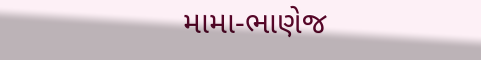મામા-ભાણેજ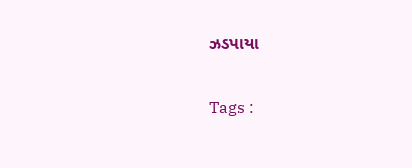ઝડપાયા

Tags :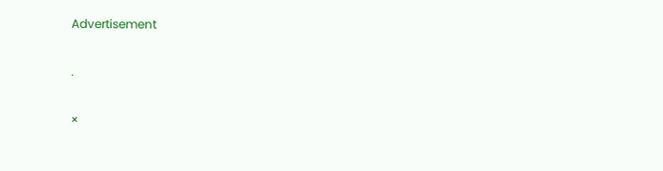Advertisement

.

×